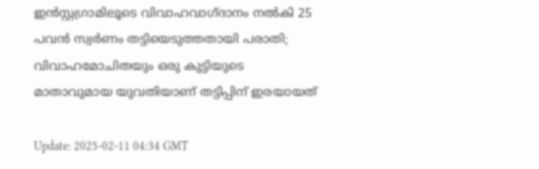ഇന്‍സ്റ്റഗ്രാമിലൂടെ വിവാഹവാഗ്ദാനം നല്‍കി 25 പവന്‍ സ്വര്‍ണം തട്ടിയെടുത്തതായി പരാതി; വിവാഹമോചിതയും ഒരു കുട്ടിയുടെ മാതാവുമായ യുവതിയാണ് തട്ടിപ്പിന് ഇരയായത്

Update: 2025-02-11 04:34 GMT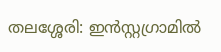തലശ്ശേരി: ഇന്‍സ്റ്റഗ്രാമില്‍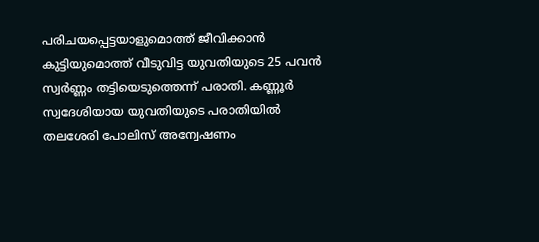പരിചയപ്പെട്ടയാളുമൊത്ത് ജീവിക്കാന്‍ കുട്ടിയുമൊത്ത് വീടുവിട്ട യുവതിയുടെ 25 പവന്‍ സ്വര്‍ണ്ണം തട്ടിയെടുത്തെന്ന് പരാതി. കണ്ണൂര്‍ സ്വദേശിയായ യുവതിയുടെ പരാതിയില്‍ തലശേരി പോലിസ് അന്വേഷണം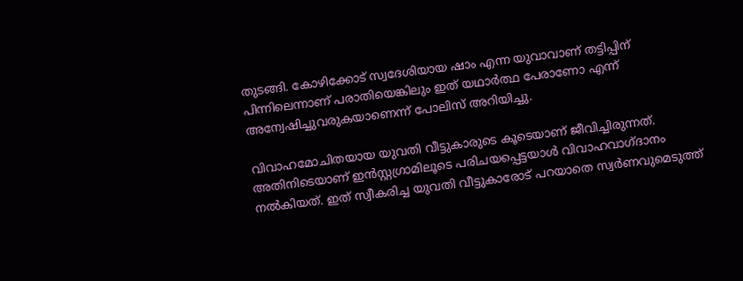തുടങ്ങി. കോഴിക്കോട് സ്വദേശിയായ ഷാം എന്ന യുവാവാണ് തട്ടിപ്പിന് പിന്നിലെന്നാണ് പരാതിയെങ്കിലും ഇത് യഥാര്‍ത്ഥ പേരാണോ എന്ന് അന്വേഷിച്ചുവരുകയാണെന്ന് പോലിസ് അറിയിച്ചു.

വിവാഹമോചിതയായ യുവതി വീട്ടുകാരുടെ കൂടെയാണ് ജീവിച്ചിരുന്നത്. അതിനിടെയാണ് ഇന്‍സ്റ്റഗ്രാമിലൂടെ പരിചയപ്പെട്ടയാള്‍ വിവാഹവാഗ്ദാനം നല്‍കിയത്. ഇത് സ്വീകരിച്ച യുവതി വീട്ടുകാരോട് പറയാതെ സ്വര്‍ണവുമെടുത്ത്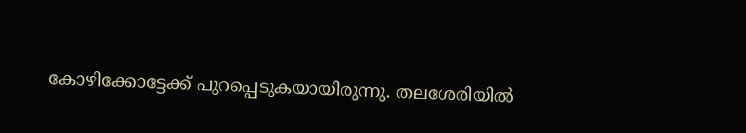കോഴിക്കോട്ടേക്ക് പുറപ്പെടുകയായിരുന്നു. തലശേരിയില്‍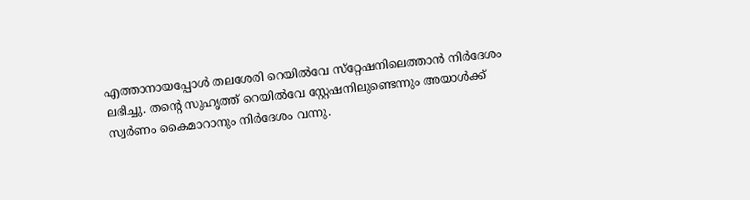എത്താനായപ്പോള്‍ തലശേരി റെയില്‍വേ സ്‌റ്റേഷനിലെത്താന്‍ നിര്‍ദേശം ലഭിച്ചു. തന്റെ സുഹൃത്ത് റെയില്‍വേ സ്റ്റേഷനിലുണ്ടെന്നും അയാള്‍ക്ക് സ്വര്‍ണം കൈമാറാനും നിര്‍ദേശം വന്നു.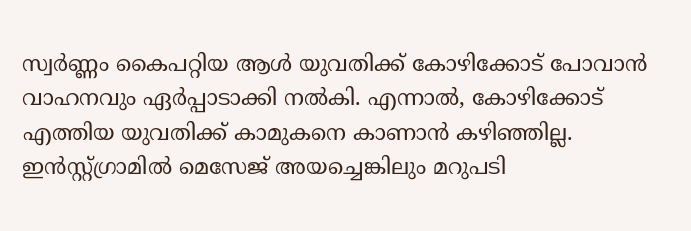സ്വര്‍ണ്ണം കൈപറ്റിയ ആള്‍ യുവതിക്ക് കോഴിക്കോട് പോവാന്‍ വാഹനവും ഏര്‍പ്പാടാക്കി നല്‍കി. എന്നാല്‍, കോഴിക്കോട് എത്തിയ യുവതിക്ക് കാമുകനെ കാണാന്‍ കഴിഞ്ഞില്ല. ഇന്‍സ്റ്റ്ഗ്രാമില്‍ മെസേജ് അയച്ചെങ്കിലും മറുപടി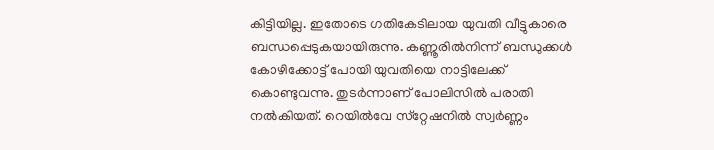കിട്ടിയില്ല. ഇതോടെ ഗതികേടിലായ യുവതി വീട്ടുകാരെ ബന്ധപ്പെടുകയായിരുന്നു. കണ്ണൂരില്‍നിന്ന് ബന്ധുക്കള്‍ കോഴിക്കോട്ട് പോയി യുവതിയെ നാട്ടിലേക്ക് കൊണ്ടുവന്നു. തുടര്‍ന്നാണ് പോലിസില്‍ പരാതി നല്‍കിയത്. റെയില്‍വേ സ്‌റ്റേഷനില്‍ സ്വര്‍ണ്ണം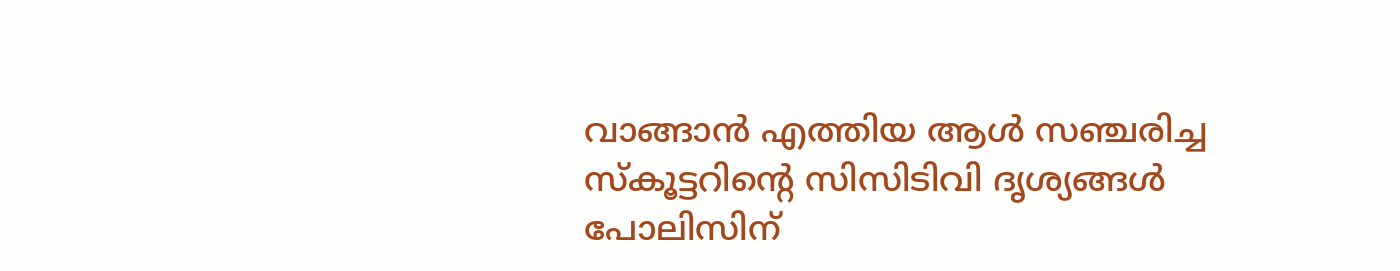വാങ്ങാന്‍ എത്തിയ ആള്‍ സഞ്ചരിച്ച സ്‌കൂട്ടറിന്റെ സിസിടിവി ദൃശ്യങ്ങള്‍ പോലിസിന്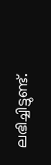ലഭിച്ചിട്ടുണ്ട്.